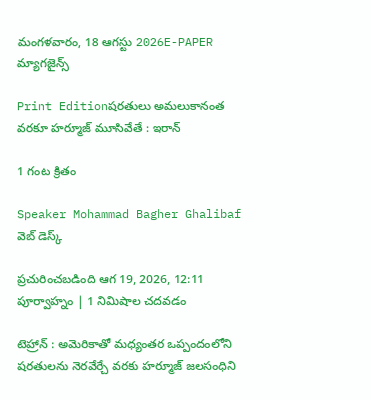మంగళవారం, 18 ఆగస్టు 2026E-PAPER
మ్యాగజైన్స్

Print Editionషరతులు అమలుకానంత వరకూ హర్మూజ్‌ మూసివేతే : ఇరాన్

1 గంట క్రితం

Speaker Mohammad Bagher Ghalibaf
వెబ్ డెస్క్

ప్రచురించబడింది ఆగ 19, 2026, 12:11 పూర్వాహ్నం | 1 నిమిషాల చదవడం

టెహ్రాన్‌ : అమెరికాతో మధ్యంతర ఒప్పందంలోని షరతులను నెరవేర్చే వరకు హర్మూజ్‌ జలసంధిని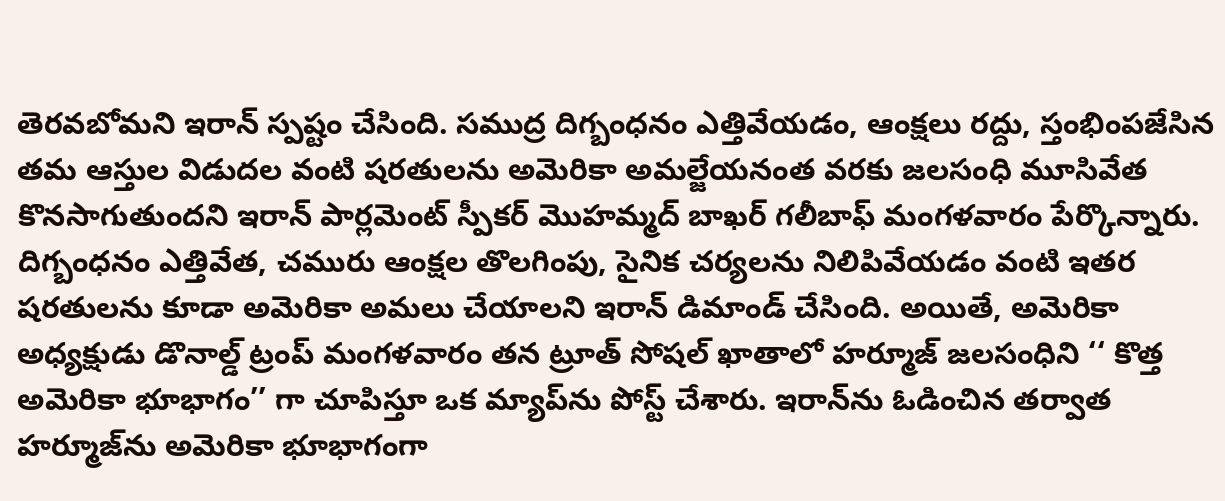తెరవబోమని ఇరాన్ స్పష్టం చేసింది. సముద్ర దిగ్బంధనం ఎత్తివేయడం, ఆంక్షలు రద్దు, స్తంభింపజేసిన తమ ఆస్తుల విడుదల వంటి షరతులను అమెరికా అమల్జేయనంత వరకు జలసంధి మూసివేత కొనసాగుతుందని ఇరాన్ పార్లమెంట్ స్పీకర్ మొహమ్మద్ బాఖర్ గలీబాఫ్ మంగళవారం పేర్కొన్నారు. దిగ్బంధనం ఎత్తివేత, చమురు ఆంక్షల తొలగింపు, సైనిక చర్యలను నిలిపివేయడం వంటి ఇతర షరతులను కూడా అమెరికా అమలు చేయాలని ఇరాన్ డిమాండ్ చేసింది. అయితే, అమెరికా అధ్యక్షుడు డొనాల్డ్ ట్రంప్ మంగళవారం తన ట్రూత్ సోషల్ ఖాతాలో హర్మూజ్‌ జలసంధిని ‘‘ కొత్త అమెరికా భూభాగం’’ గా చూపిస్తూ ఒక మ్యాప్‌ను పోస్ట్ చేశారు. ఇరాన్‌ను ఓడించిన తర్వాత హర్మూజ్‌‌ను అమెరికా భూభాగంగా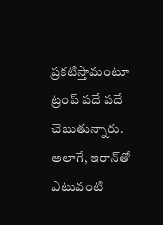ప్రకటిస్తామంటూ ట్రంప్ పదే పదే చెబుతున్నారు. అలాగే, ఇరాన్‌‌తో ఎటువంటి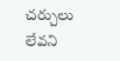చర్చులు లేవని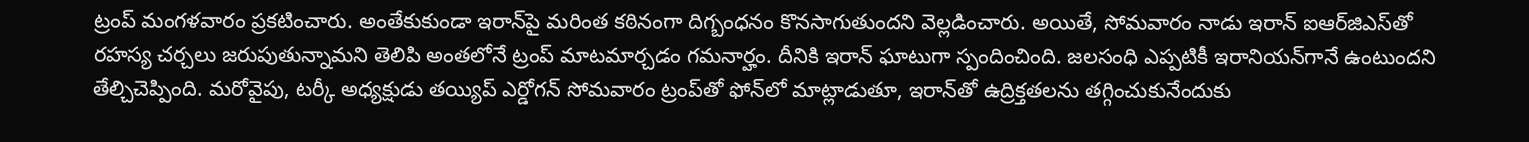ట్రంప్‌ ‌మంగళవారం ప్రకటించారు. అంతేకుకుండా ఇరాన్‌‌పై మరింత కఠినంగా దిగ్బంధనం కొనసాగుతుందని వెల్లడించారు. అయితే, సోమవారం నాడు ఇరాన్‌ ‌ఐఆర్‌‌జిఎస్‌‌తో రహస్య చర్చలు జరుపుతున్నామని తెలిపి అంతలోనే ట్రంప్‌ ‌మాటమార్చడం గమనార్హం. దీనికి ఇరాన్ ఘాటుగా స్పందించింది. జలసంధి ఎప్పటికీ ఇరానియన్‌గానే ఉంటుందని తేల్చిచెప్పింది. మరోవైపు, టర్కీ అధ్యక్షుడు తయ్యిప్ ఎర్డోగన్ సోమవారం ట్రంప్‌తో ఫోన్‌లో మాట్లాడుతూ, ఇరాన్‌తో ఉద్రిక్తతలను తగ్గించుకునేందుకు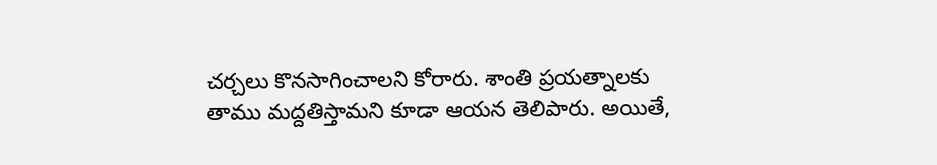చర్చలు కొనసాగించాలని కోరారు. శాంతి ప్రయత్నాలకు తాము మద్దతిస్తామని కూడా ఆయన తెలిపారు. అయితే,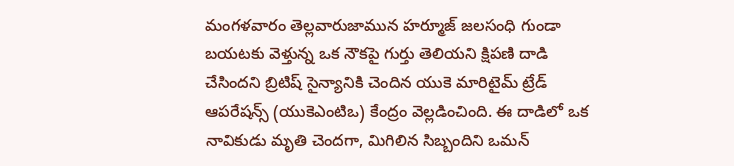మంగళవారం తెల్లవారుజామున హర్మూజ్‌ జలసంధి గుండా బయటకు వెళ్తున్న ఒక నౌకపై గుర్తు తెలియని క్షిపణి దాడి చేసిందని బ్రిటిష్ సైన్యానికి చెందిన యుకె మారిటైమ్ ట్రేడ్ ఆపరేషన్స్ (యుకెఎంటిఒ) కేంద్రం వెల్లడించింది. ఈ దాడిలో ఒక నావికుడు మృతి చెందగా, మిగిలిన సిబ్బందిని ఒమన్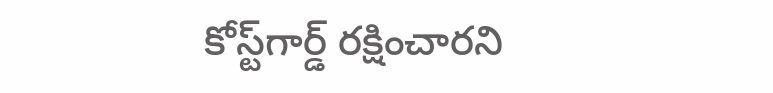కోస్ట్‌గార్డ్ రక్షించారని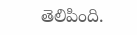తెలిపింది.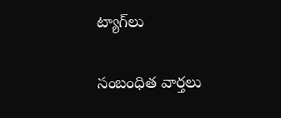ట్యాగ్‌లు

సంబంధిత వార్తలు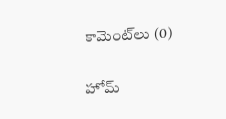కామెంట్‌లు (0)

హోమ్